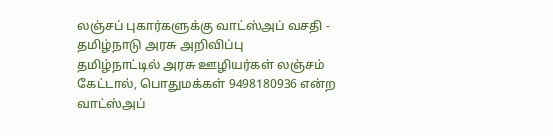லஞ்சப் புகார்களுக்கு வாட்ஸ்அப் வசதி - தமிழ்நாடு அரசு அறிவிப்பு
தமிழ்நாட்டில் அரசு ஊழியர்கள் லஞ்சம் கேட்டால், பொதுமக்கள் 9498180936 என்ற வாட்ஸ்அப்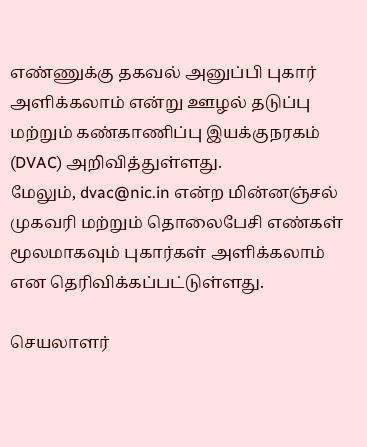எண்ணுக்கு தகவல் அனுப்பி புகார் அளிக்கலாம் என்று ஊழல் தடுப்பு மற்றும் கண்காணிப்பு இயக்குநரகம் (DVAC) அறிவித்துள்ளது.
மேலும், dvac@nic.in என்ற மின்னஞ்சல் முகவரி மற்றும் தொலைபேசி எண்கள் மூலமாகவும் புகார்கள் அளிக்கலாம் என தெரிவிக்கப்பட்டுள்ளது.

செயலாளர்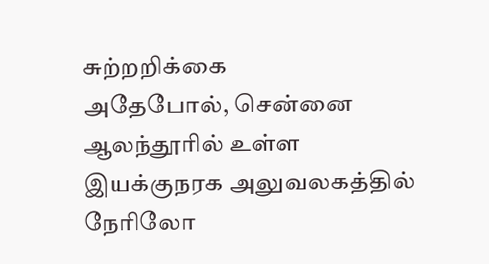சுற்றறிக்கை
அதேபோல், சென்னை ஆலந்தூரில் உள்ள இயக்குநரக அலுவலகத்தில் நேரிலோ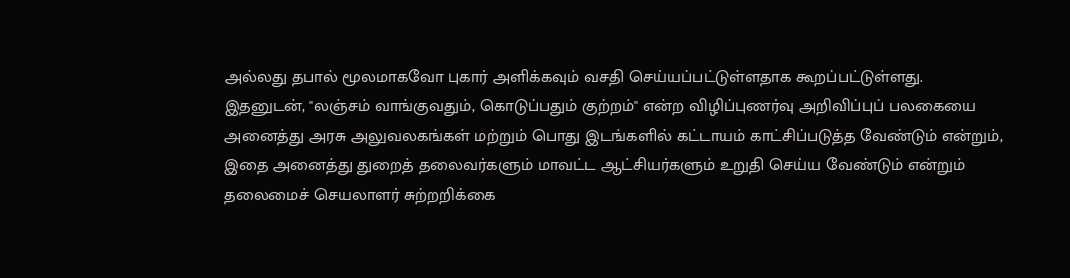அல்லது தபால் மூலமாகவோ புகார் அளிக்கவும் வசதி செய்யப்பட்டுள்ளதாக கூறப்பட்டுள்ளது.
இதனுடன், "லஞ்சம் வாங்குவதும், கொடுப்பதும் குற்றம்" என்ற விழிப்புணர்வு அறிவிப்புப் பலகையை அனைத்து அரசு அலுவலகங்கள் மற்றும் பொது இடங்களில் கட்டாயம் காட்சிப்படுத்த வேண்டும் என்றும், இதை அனைத்து துறைத் தலைவர்களும் மாவட்ட ஆட்சியர்களும் உறுதி செய்ய வேண்டும் என்றும் தலைமைச் செயலாளர் சுற்றறிக்கை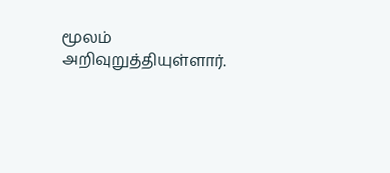மூலம் அறிவுறுத்தியுள்ளார்.